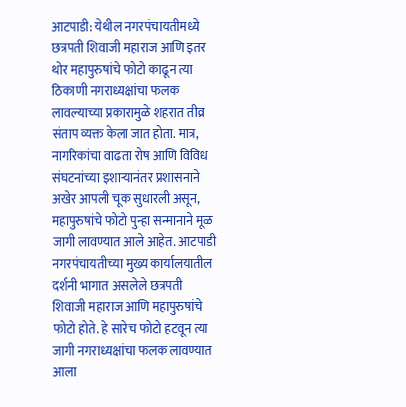आटपाडी: येथील नगरपंचायतीमध्ये छत्रपती शिवाजी महाराज आणि इतर थोर महापुरुषांचे फोटो काढून त्या ठिकाणी नगराध्यक्षांचा फलक लावल्याच्या प्रकारामुळे शहरात तीव्र संताप व्यक्त केला जात होता. मात्र, नागरिकांचा वाढता रोष आणि विविध संघटनांच्या इशाऱ्यानंतर प्रशासनाने अखेर आपली चूक सुधारली असून, महापुरुषांचे फोटो पुन्हा सन्मानाने मूळ जागी लावण्यात आले आहेत. आटपाडी नगरपंचायतीच्या मुख्य कार्यालयातील दर्शनी भागात असलेले छत्रपती शिवाजी महाराज आणि महापुरुषांचे फोटो होते. हे सारेच फोटो हटवून त्या जागी नगराध्यक्षांचा फलक लावण्यात आला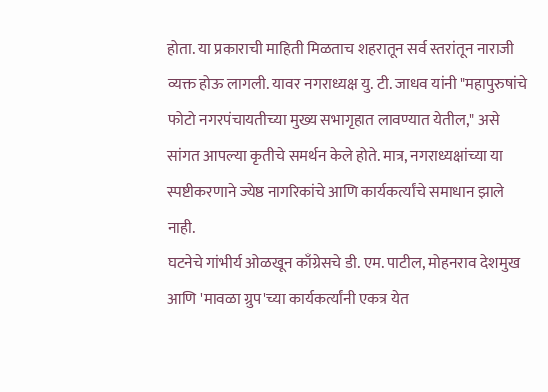होता. या प्रकाराची माहिती मिळताच शहरातून सर्व स्तरांतून नाराजी व्यक्त होऊ लागली. यावर नगराध्यक्ष यु. टी. जाधव यांनी "महापुरुषांचे फोटो नगरपंचायतीच्या मुख्य सभागृहात लावण्यात येतील," असे सांगत आपल्या कृतीचे समर्थन केले होते. मात्र, नगराध्यक्षांच्या या स्पष्टीकरणाने ज्येष्ठ नागरिकांचे आणि कार्यकर्त्यांचे समाधान झाले नाही.
घटनेचे गांभीर्य ओळखून काँग्रेसचे डी. एम. पाटील, मोहनराव देशमुख आणि 'मावळा ग्रुप'च्या कार्यकर्त्यांनी एकत्र येत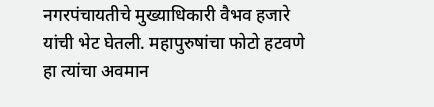नगरपंचायतीचे मुख्याधिकारी वैभव हजारे यांची भेट घेतली. महापुरुषांचा फोटो हटवणे हा त्यांचा अवमान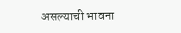असल्याची भावना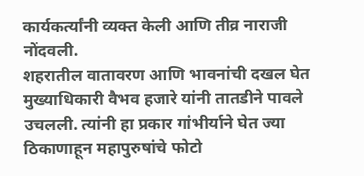कार्यकर्त्यांनी व्यक्त केली आणि तीव्र नाराजी नोंदवली.
शहरातील वातावरण आणि भावनांची दखल घेत मुख्याधिकारी वैभव हजारे यांनी तातडीने पावले उचलली. त्यांनी हा प्रकार गांभीर्याने घेत ज्या ठिकाणाहून महापुरुषांचे फोटो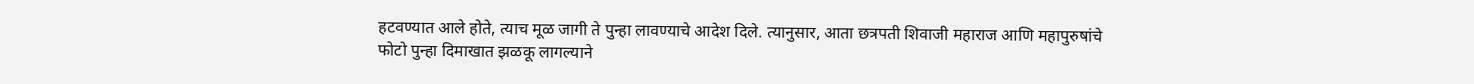हटवण्यात आले होते, त्याच मूळ जागी ते पुन्हा लावण्याचे आदेश दिले. त्यानुसार, आता छत्रपती शिवाजी महाराज आणि महापुरुषांचे फोटो पुन्हा दिमाखात झळकू लागल्याने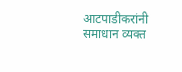आटपाडीकरांनी समाधान व्यक्त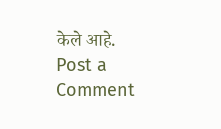केले आहे.
Post a Comment